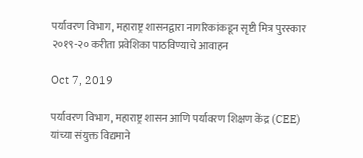पर्यावरण विभाग, महाराष्ट्र शासनद्वारा नागरिकांकडून सृष्टी मित्र पुरस्कार २०१९-२० करीता प्रवेशिका पाठविण्याचे आवाहन

Oct 7, 2019

पर्यावरण विभाग, महाराष्ट्र शासन आणि पर्यावरण शिक्षण केंद्र (CEE) यांच्या संयुक्त विद्यमाने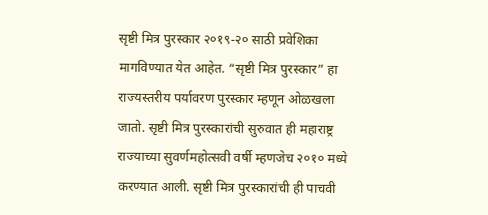सृष्टी मित्र पुरस्कार २०१९-२० साठी प्रवेशिका मागविण्यात येत आहेत. “सृष्टी मित्र पुरस्कार” हा राज्यस्तरीय पर्यावरण पुरस्कार म्हणून ओळखला जातो. सृष्टी मित्र पुरस्कारांची सुरुवात ही महाराष्ट्र राज्याच्या सुवर्णमहोत्सवी वर्षी म्हणजेच २०१० मध्ये करण्यात आली. सृष्टी मित्र पुरस्कारांची ही पाचवी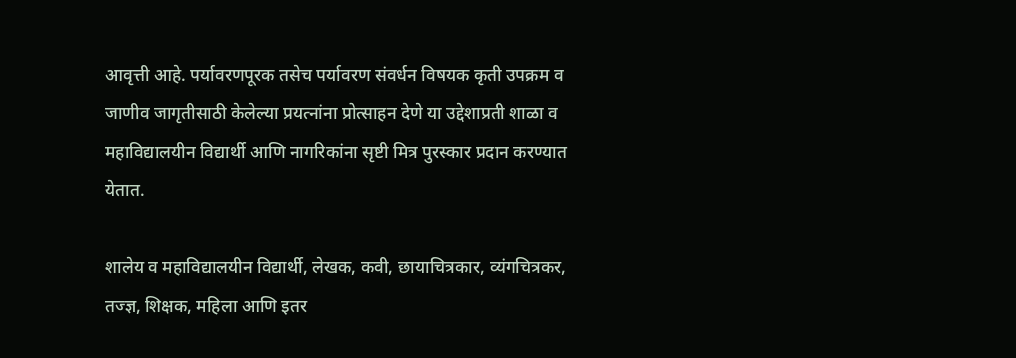आवृत्ती आहे. पर्यावरणपूरक तसेच पर्यावरण संवर्धन विषयक कृती उपक्रम व जाणीव जागृतीसाठी केलेल्या प्रयत्नांना प्रोत्साहन देणे या उद्देशाप्रती शाळा व महाविद्यालयीन विद्यार्थी आणि नागरिकांना सृष्टी मित्र पुरस्कार प्रदान करण्यात येतात.

शालेय व महाविद्यालयीन विद्यार्थी, लेखक, कवी, छायाचित्रकार, व्यंगचित्रकर, तज्ज्ञ, शिक्षक, महिला आणि इतर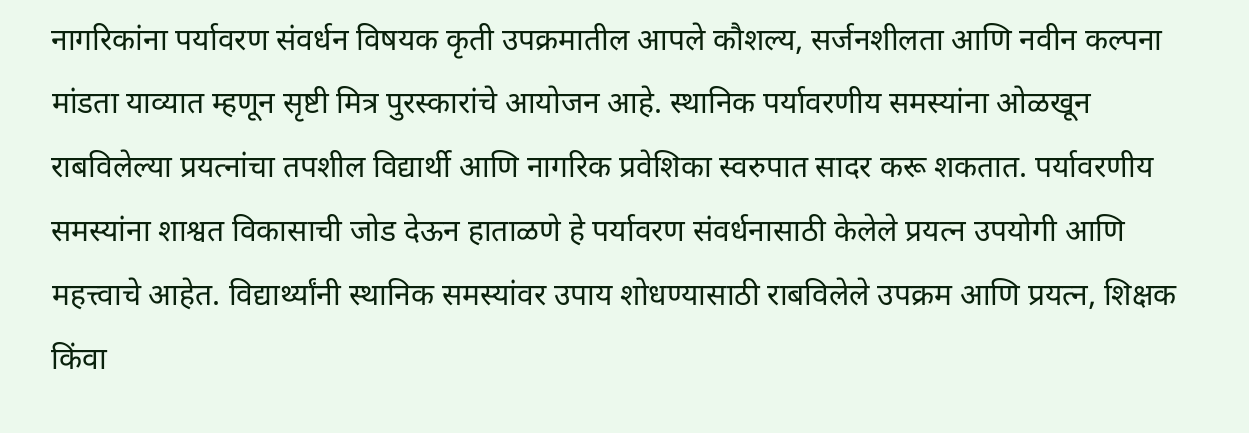नागरिकांना पर्यावरण संवर्धन विषयक कृती उपक्रमातील आपले कौशल्य, सर्जनशीलता आणि नवीन कल्पना मांडता याव्यात म्हणून सृष्टी मित्र पुरस्कारांचे आयोजन आहे. स्थानिक पर्यावरणीय समस्यांना ओळखून राबविलेल्या प्रयत्नांचा तपशील विद्यार्थी आणि नागरिक प्रवेशिका स्वरुपात सादर करू शकतात. पर्यावरणीय समस्यांना शाश्वत विकासाची जोड देऊन हाताळणे हे पर्यावरण संवर्धनासाठी केलेले प्रयत्न उपयोगी आणि महत्त्वाचे आहेत. विद्यार्थ्यांनी स्थानिक समस्यांवर उपाय शोधण्यासाठी राबविलेले उपक्रम आणि प्रयत्न, शिक्षक किंवा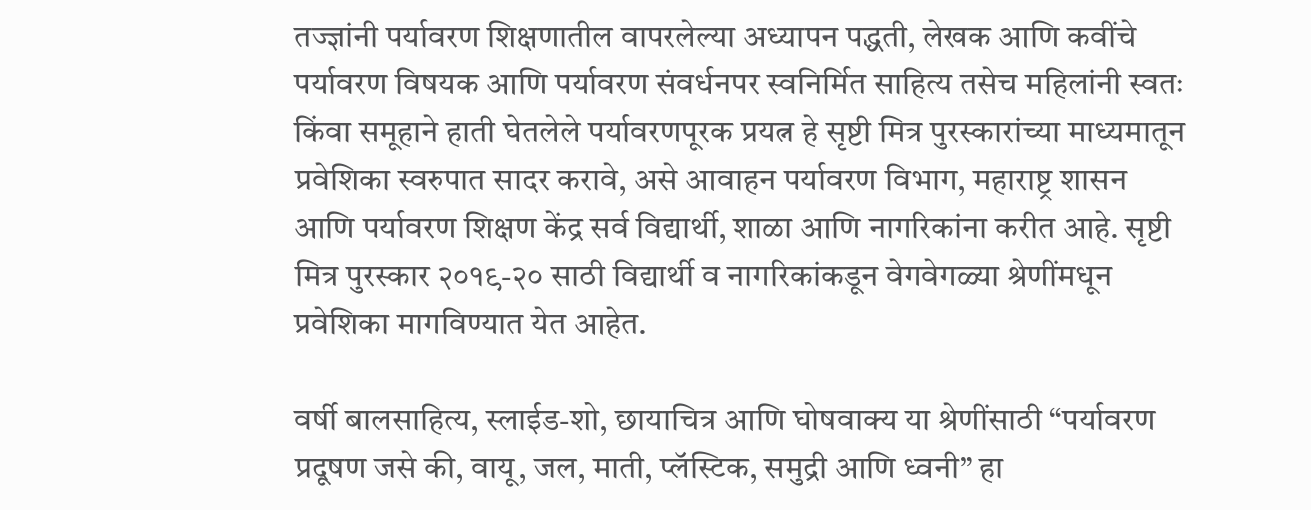तज्ज्ञांनी पर्यावरण शिक्षणातील वापरलेल्या अध्यापन पद्धती, लेखक आणि कवींचे पर्यावरण विषयक आणि पर्यावरण संवर्धनपर स्वनिर्मित साहित्य तसेच महिलांनी स्वतः किंवा समूहाने हाती घेतलेले पर्यावरणपूरक प्रयत्न हे सृष्टी मित्र पुरस्कारांच्या माध्यमातून प्रवेशिका स्वरुपात सादर करावे, असे आवाहन पर्यावरण विभाग, महाराष्ट्र शासन आणि पर्यावरण शिक्षण केंद्र सर्व विद्यार्थी, शाळा आणि नागरिकांना करीत आहे. सृष्टी मित्र पुरस्कार २०१९-२० साठी विद्यार्थी व नागरिकांकडून वेगवेगळ्या श्रेणींमधून प्रवेशिका मागविण्यात येत आहेत.

वर्षी बालसाहित्य, स्लाईड-शो, छायाचित्र आणि घोषवाक्य या श्रेणींसाठी “पर्यावरण प्रदूषण जसे की, वायू, जल, माती, प्लॅस्टिक, समुद्री आणि ध्वनी” हा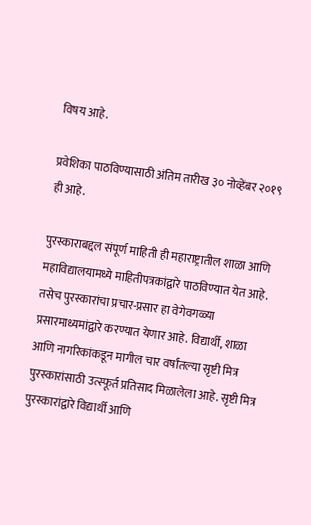विषय आहे.

प्रवेशिका पाठविण्यासाठी अंतिम तारीख ३० नोव्हेंबर २०१९ ही आहे.

पुरस्काराबद्दल संपूर्ण माहिती ही महाराष्ट्रातील शाळा आणि महाविद्यालयामध्ये माहितीपत्रकांद्वारे पाठविण्यात येत आहे. तसेच पुरस्कारांचा प्रचार-प्रसार हा वेगेवगळ्या प्रसारमाध्यमांद्वारे करण्यात येणार आहे. विद्यार्थी, शाळा आणि नागरिकांकडून मागील चार वर्षांतल्या सृष्टी मित्र पुरस्कारांसाठी उत्स्फूर्त प्रतिसाद मिळालेला आहे. सृष्टी मित्र पुरस्कारांद्वारे विद्यार्थी आणि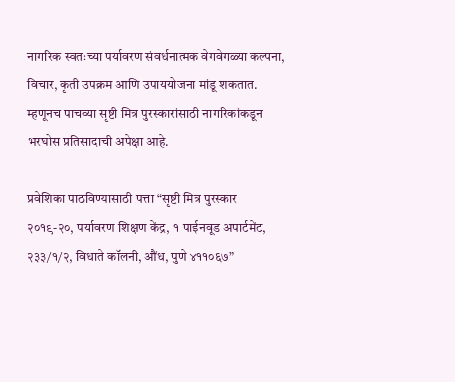नागरिक स्वतःच्या पर्यावरण संवर्धनात्मक वेगवेगळ्या कल्पना, विचार, कृती उपक्रम आणि उपाययोजना मांडू शकतात. म्हणूनच पाचव्या सृष्टी मित्र पुरस्कारांसाठी नागरिकांकडून भरघोस प्रतिसादाची अपेक्षा आहे.

प्रवेशिका पाठविण्यासाठी पत्ता “सृष्टी मित्र पुरस्कार २०१९-२०, पर्यावरण शिक्षण केंद्र, १ पाईनवूड अपार्टमेंट, २३३/१/२, विधाते कॉलनी, औंध, पुणे ४११०६७”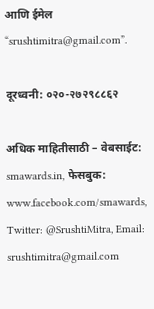आणि ईमेल “srushtimitra@gmail.com”.

दूरध्वनी: ०२०-२७२९८८६२

अधिक माहितीसाठी – वेबसाईट: smawards.in, फेसबुक: www.facebook.com/smawards,
Twitter: @SrushtiMitra, Email: srushtimitra@gmail.com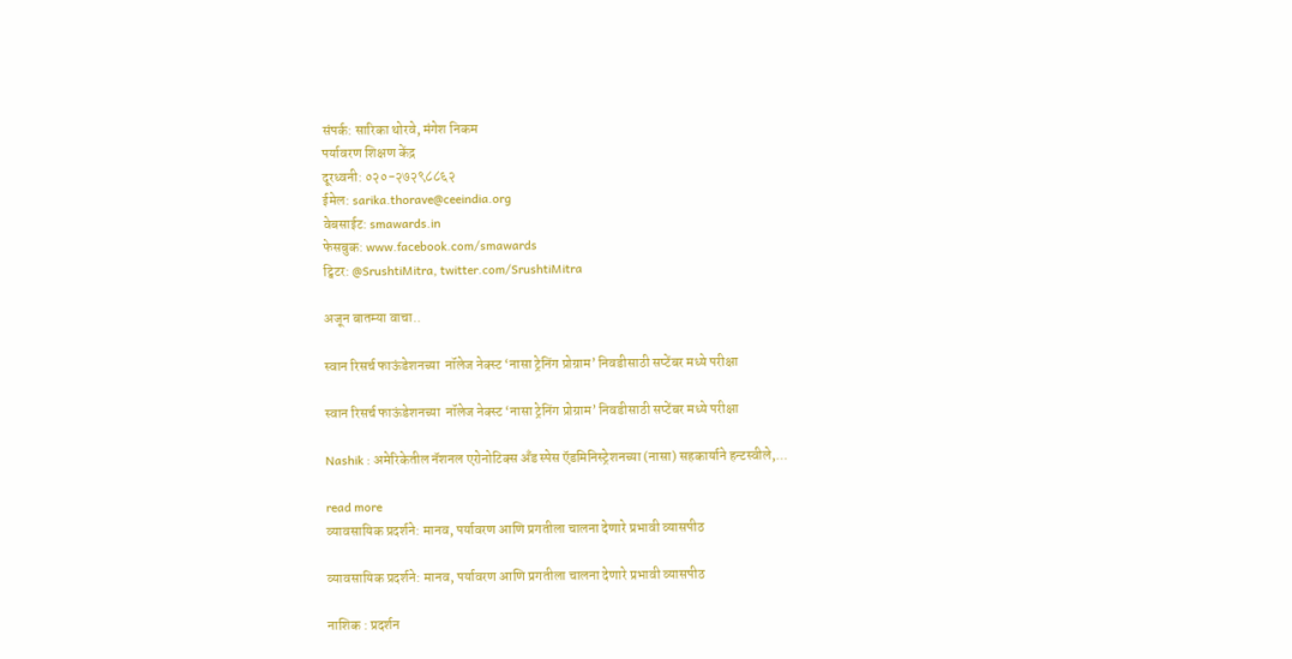संपर्क: सारिका थोरवे, मंगेश निकम
पर्यावरण शिक्षण केंद्र
दूरध्वनी: ०२०-२७२९८८६२
ईमेल: sarika.thorave@ceeindia.org
वेबसाईट: smawards.in
फेसबुक: www.facebook.com/smawards
ट्विटर: @SrushtiMitra, twitter.com/SrushtiMitra

अजून बातम्या वाचा..

स्वान रिसर्च फाऊंडेशनच्या  नॉलेज नेक्स्ट ‘नासा ट्रेनिंग प्रोग्राम’ निवडीसाठी सप्टेंबर मध्ये परीक्षा

स्वान रिसर्च फाऊंडेशनच्या  नॉलेज नेक्स्ट ‘नासा ट्रेनिंग प्रोग्राम’ निवडीसाठी सप्टेंबर मध्ये परीक्षा

Nashik : अमेरिकेतील नॅशनल एरोनोटिक्स अँड स्पेस ऍडमिनिस्ट्रेशनच्या (नासा) सहकार्याने हन्टस्वीले,...

read more
व्यावसायिक प्रदर्शने: मानव, पर्यावरण आणि प्रगतीला चालना देणारे प्रभावी व्यासपीठ

व्यावसायिक प्रदर्शने: मानव, पर्यावरण आणि प्रगतीला चालना देणारे प्रभावी व्यासपीठ

नाशिक : प्रदर्शन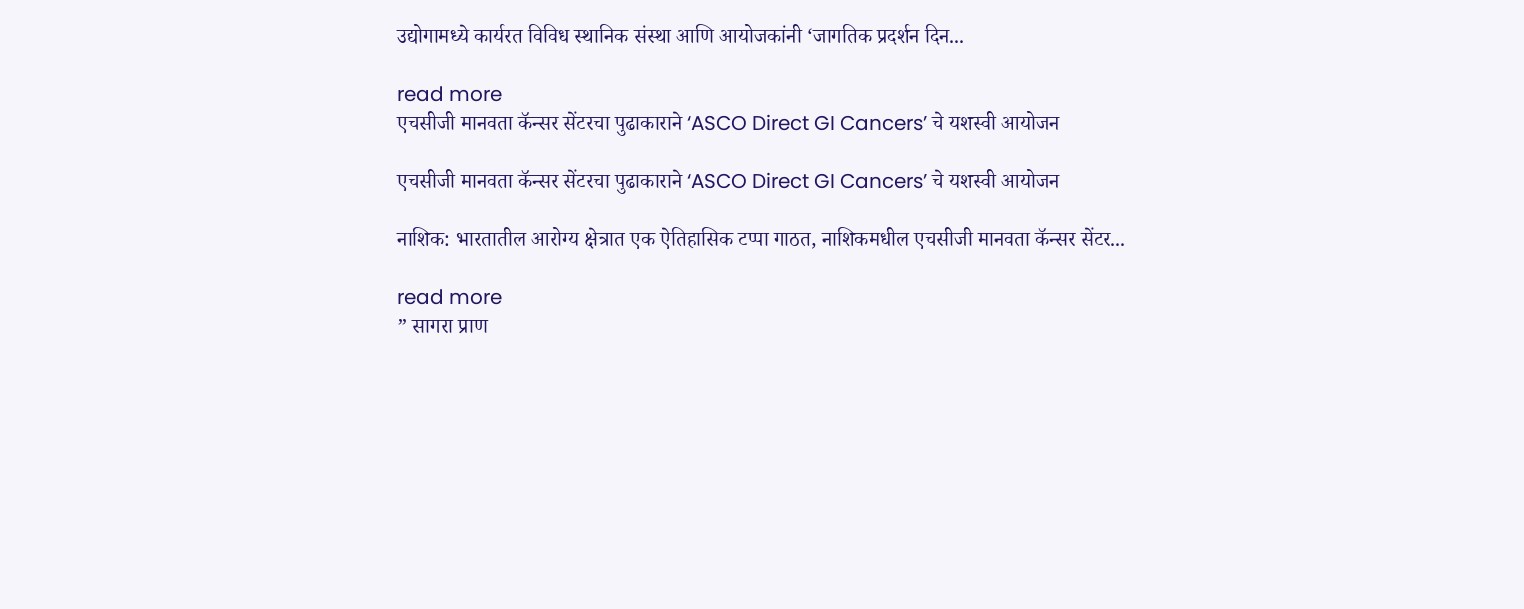उद्योगामध्ये कार्यरत विविध स्थानिक संस्था आणि आयोजकांनी ‘जागतिक प्रदर्शन दिन...

read more
एचसीजी मानवता कॅन्‍सर सेंटरचा पुढाकाराने ‘ASCO Direct GI Cancers’ चे यशस्‍वी आयोजन

एचसीजी मानवता कॅन्‍सर सेंटरचा पुढाकाराने ‘ASCO Direct GI Cancers’ चे यशस्‍वी आयोजन

नाशिक: भारतातील आरोग्य क्षेत्रात एक ऐतिहासिक टप्पा गाठत, नाशिकमधील एचसीजी मानवता कॅन्सर सेंटर...

read more
” सागरा प्राण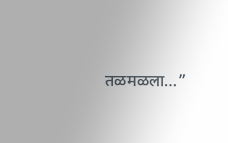तळमळला…”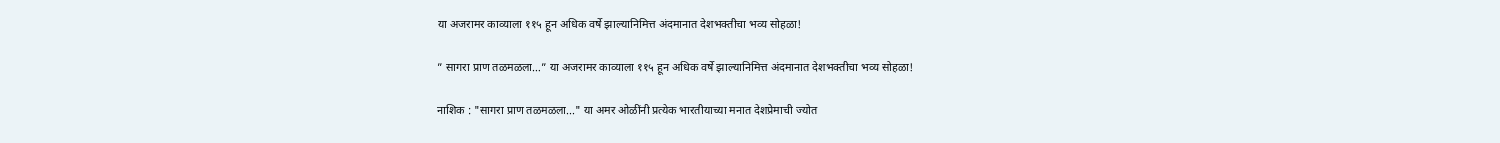या अजरामर काव्याला ११५ हून अधिक वर्षे झाल्यानिमित्त अंदमानात देशभक्तीचा भव्य सोहळा!

” सागरा प्राण तळमळला…” या अजरामर काव्याला ११५ हून अधिक वर्षे झाल्यानिमित्त अंदमानात देशभक्तीचा भव्य सोहळा!

नाशिक : "सागरा प्राण तळमळला..." या अमर ओळींनी प्रत्येक भारतीयाच्या मनात देशप्रेमाची ज्योत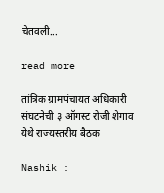चेतवली...

read more

तांत्रिक ग्रामपंचायत अधिकारी संघटनेची ३ ऑगस्ट रोजी शेगाव येथे राज्यस्तरीय बैठक

Nashik :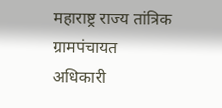महाराष्ट्र राज्य तांत्रिक ग्रामपंचायत अधिकारी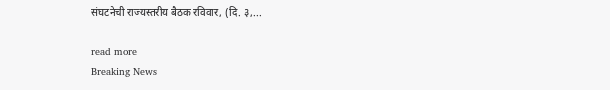संघटनेची राज्यस्तरीय बैठक रविवार, (दि. ३,...

read more
Breaking News